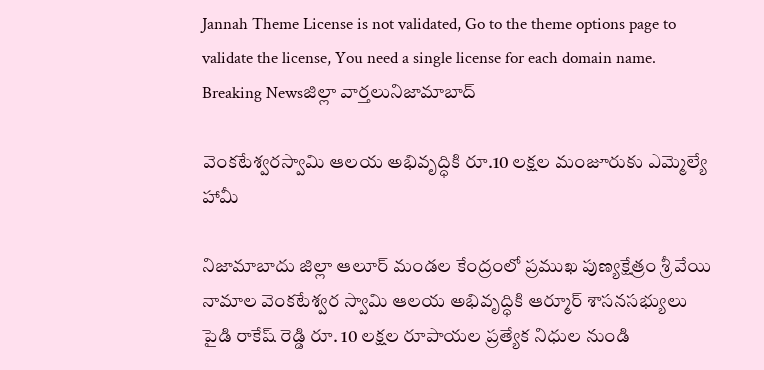Jannah Theme License is not validated, Go to the theme options page to validate the license, You need a single license for each domain name.
Breaking Newsజిల్లా వార్తలునిజామాబాద్

వెంకటేశ్వరస్వామి ఆలయ అభివృద్ధికి రూ.10 లక్షల మంజూరుకు ఎమ్మెల్యే హామీ

నిజామాబాదు జిల్లా ఆలూర్ మండల కేంద్రంలో ప్రముఖ పుణ్యక్షేత్రం శ్రీ వేయి నామాల వెంకటేశ్వర స్వామి ఆలయ అభివృద్ధికి ఆర్మూర్ శాసనసభ్యులు పైడి రాకేష్ రెడ్డి రూ. 10 లక్షల రూపాయల ప్రత్యేక నిధుల నుండి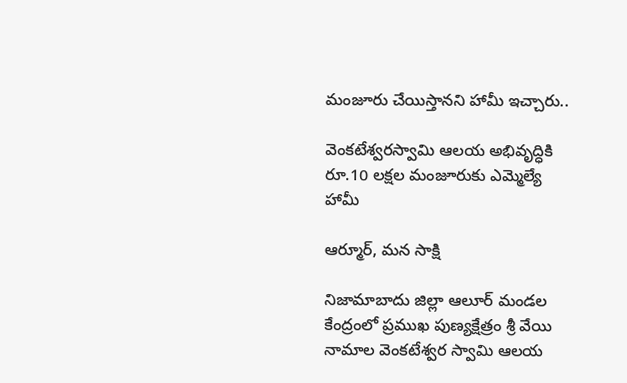మంజూరు చేయిస్తానని హామీ ఇచ్చారు..

వెంకటేశ్వరస్వామి ఆలయ అభివృద్ధికి రూ.10 లక్షల మంజూరుకు ఎమ్మెల్యే హామీ

ఆర్మూర్, మన సాక్షి

నిజామాబాదు జిల్లా ఆలూర్ మండల కేంద్రంలో ప్రముఖ పుణ్యక్షేత్రం శ్రీ వేయి నామాల వెంకటేశ్వర స్వామి ఆలయ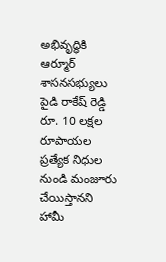అభివృద్ధికి ఆర్మూర్ శాసనసభ్యులు పైడి రాకేష్ రెడ్డి రూ. 10 లక్షల రూపాయల ప్రత్యేక నిధుల నుండి మంజూరు చేయిస్తానని హామీ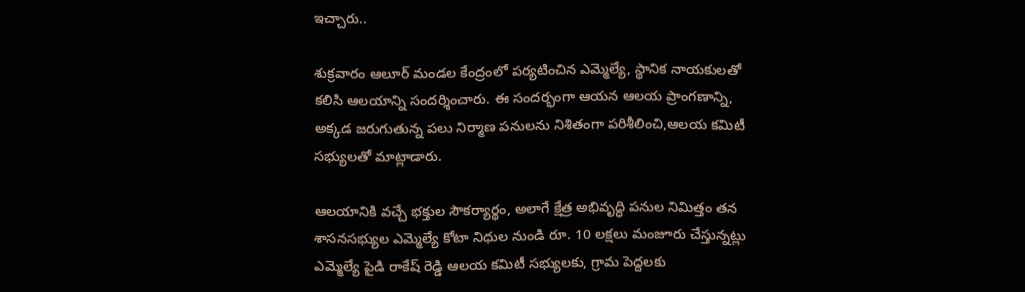ఇచ్చారు..

శుక్రవారం ఆలూర్ మండల కేంద్రంలో పర్యటించిన ఎమ్మెల్యే, స్థానిక నాయకులతో కలిసి ఆలయాన్ని సందర్శించారు. ఈ సందర్భంగా ఆయన ఆలయ ప్రాంగణాన్ని, అక్కడ జరుగుతున్న పలు నిర్మాణ పనులను నిశితంగా పరిశీలించి,ఆలయ కమిటీ సభ్యులతో మాట్లాడారు.

ఆలయానికి వచ్చే భక్తుల సౌకర్యార్థం, అలాగే క్షేత్ర అభివృద్ధి పనుల నిమిత్తం తన శాసనసభ్యుల ఎమ్మెల్యే కోటా నిధుల నుండి రూ. 10 లక్షలు మంజూరు చేస్తున్నట్లు ఎమ్మెల్యే పైడి రాకేష్ రెడ్డి ఆలయ కమిటీ సభ్యులకు, గ్రామ పెద్దలకు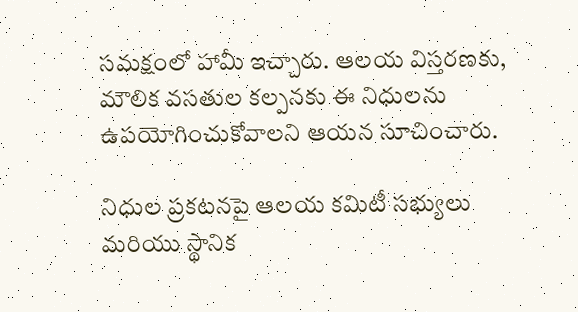సమక్షంలో హామీ ఇచ్చారు. ఆలయ విస్తరణకు, మౌలిక వసతుల కల్పనకు ఈ నిధులను ఉపయోగించుకోవాలని ఆయన సూచించారు.

నిధుల ప్రకటనపై ఆలయ కమిటీ సభ్యులు మరియు స్థానిక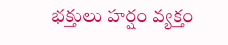భక్తులు హర్షం వ్యక్తం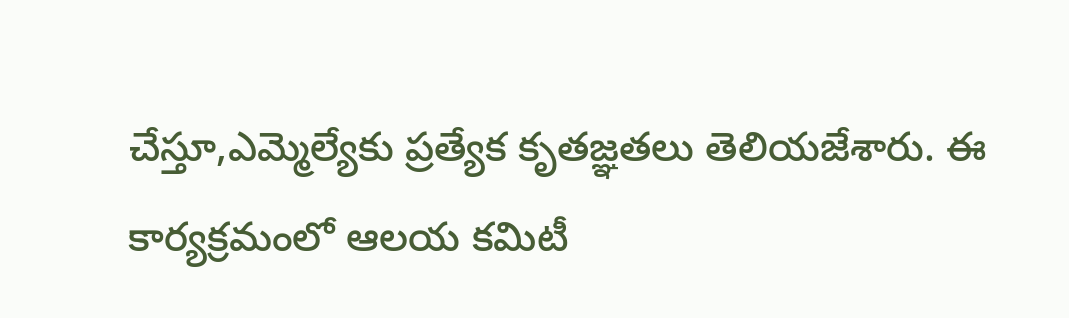చేస్తూ,ఎమ్మెల్యేకు ప్రత్యేక కృతజ్ఞతలు తెలియజేశారు. ఈ కార్యక్రమంలో ఆలయ కమిటీ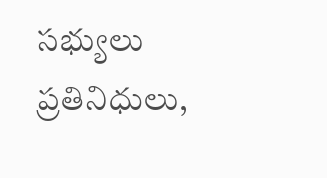సభ్యులు ప్రతినిధులు,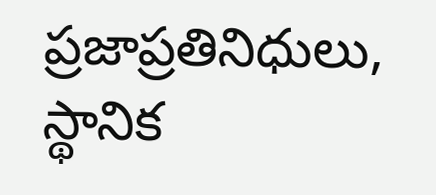ప్రజాప్రతినిధులు, స్థానిక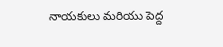నాయకులు మరియు పెద్ద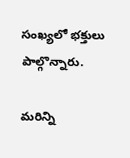సంఖ్యలో భక్తులు పాల్గొన్నారు.

మరిన్ని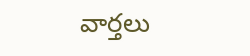వార్తలు